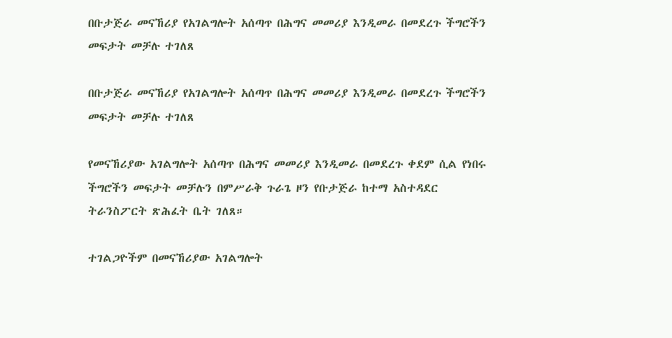በቡታጅራ መናኸሪያ የአገልግሎት አሰጣጥ በሕግና መመሪያ እንዲመራ በመደረጉ ችግሮችን መፍታት መቻሉ ተገለጸ

በቡታጅራ መናኸሪያ የአገልግሎት አሰጣጥ በሕግና መመሪያ እንዲመራ በመደረጉ ችግሮችን መፍታት መቻሉ ተገለጸ

የመናኸሪያው አገልግሎት አሰጣጥ በሕግና መመሪያ እንዲመራ በመደረጉ ቀደም ሲል የነበሩ ችግሮችን መፍታት መቻሉን በምሥራቅ ጉራጌ ዞን የቡታጅራ ከተማ አስተዳደር ትራንስፖርት ጽሕፈት ቤት ገለጸ።

ተገልጋዮችም በመናኸሪያው አገልግሎት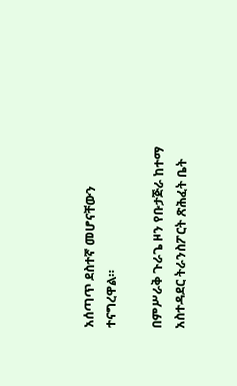አሰጣጥ ደስተኛ መሆናቸውን ተናግረዋል።

በምሥራቅ ጉራጌ ዞን የቡታጅራ ከተማ አስተዳደር ትራንስፖርት ጽሕፈት ቤት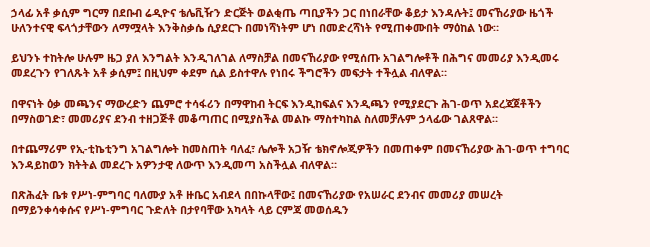ኃላፊ አቶ ቃሲም ግርማ በደቡብ ሬዲዮና ቴሌቪዥን ድርጅት ወልቂጤ ጣቢያችን ጋር በነበራቸው ቆይታ እንዳሉት፤ መናኸሪያው ዜጎች ሁለንተናዊ ፍላጎታቸውን ለማሟላት እንቅስቃሴ ሲያደርጉ በመነሻነትም ሆነ በመድረሻነት የሚጠቀሙበት ማዕከል ነው።

ይህንኑ ተከትሎ ሁሉም ዜጋ ያለ እንግልት እንዲገለገል ለማስቻል በመናኸሪያው የሚሰጡ አገልግሎቶች በሕግና መመሪያ እንዲመሩ መደረጉን የገለጹት አቶ ቃሲም፤ በዚህም ቀደም ሲል ይስተዋሉ የነበሩ ችግሮችን መፍታት ተችሏል ብለዋል።

በዋናነት ዕቃ መጫንና ማውረድን ጨምሮ ተሳፋሪን በማዋከብ ትርፍ እንዲከፍልና እንዲጫን የሚያደርጉ ሕገ-ወጥ አደረጃጀቶችን በማስወገድ፣ መመሪያና ደንብ ተዘጋጅቶ መቆጣጠር በሚያስችል መልኩ ማስተካከል ስለመቻሉም ኃላፊው ገልጸዋል።

በተጨማሪም የኢ-ቲኬቲንግ አገልግሎት ከመስጠት ባለፈ፣ ሌሎች አጋዥ ቴክኖሎጂዎችን በመጠቀም በመናኸሪያው ሕገ-ወጥ ተግባር እንዳይከወን ክትትል መደረጉ አዎንታዊ ለውጥ እንዲመጣ አስችሏል ብለዋል።

በጽሕፈት ቤቱ የሥነ-ምግባር ባለሙያ አቶ ዙቤር አብደላ በበኩላቸው፤ በመናኸሪያው የአሠራር ደንብና መመሪያ መሠረት በማይንቀሳቀሱና የሥነ-ምግባር ጉድለት በታየባቸው አካላት ላይ ርምጃ መወሰዱን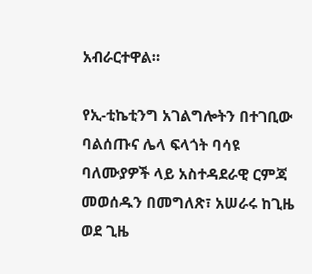አብራርተዋል።

የኢ-ቲኬቲንግ አገልግሎትን በተገቢው ባልሰጡና ሌላ ፍላጎት ባሳዩ ባለሙያዎች ላይ አስተዳደራዊ ርምጃ መወሰዱን በመግለጽ፣ አሠራሩ ከጊዜ ወደ ጊዜ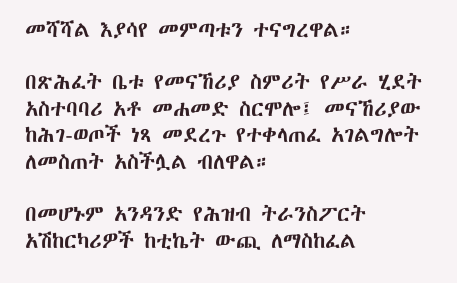መሻሻል እያሳየ መምጣቱን ተናግረዋል።

በጽሕፈት ቤቱ የመናኸሪያ ስምሪት የሥራ ሂደት አስተባባሪ አቶ መሐመድ ስርሞሎ፤ መናኸሪያው ከሕገ-ወጦች ነጻ መደረጉ የተቀላጠፈ አገልግሎት ለመስጠት አስችሏል ብለዋል።

በመሆኑም አንዳንድ የሕዝብ ትራንስፖርት አሽከርካሪዎች ከቲኬት ውጪ ለማስከፈል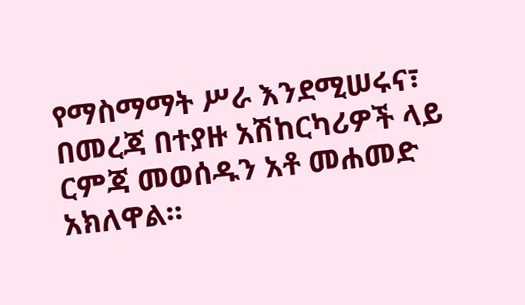የማስማማት ሥራ እንደሚሠሩና፣ በመረጃ በተያዙ አሽከርካሪዎች ላይ ርምጃ መወሰዱን አቶ መሐመድ አክለዋል።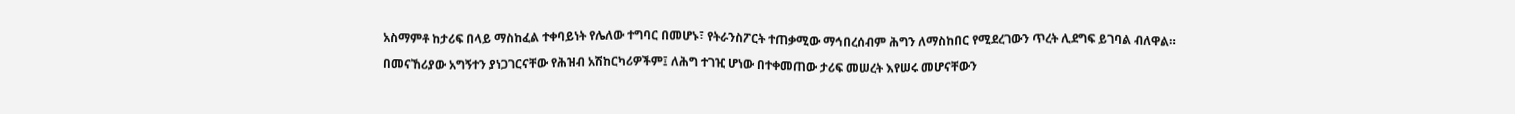አስማምቶ ከታሪፍ በላይ ማስከፈል ተቀባይነት የሌለው ተግባር በመሆኑ፣ የትራንስፖርት ተጠቃሚው ማኅበረሰብም ሕግን ለማስከበር የሚደረገውን ጥረት ሊደግፍ ይገባል ብለዋል።

በመናኸሪያው አግኝተን ያነጋገርናቸው የሕዝብ አሽከርካሪዎችም፤ ለሕግ ተገዢ ሆነው በተቀመጠው ታሪፍ መሠረት እየሠሩ መሆናቸውን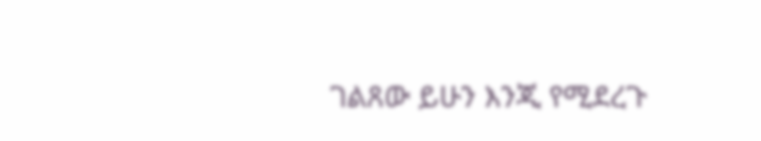ገልጸው ይሁን እንጂ የሚደረጉ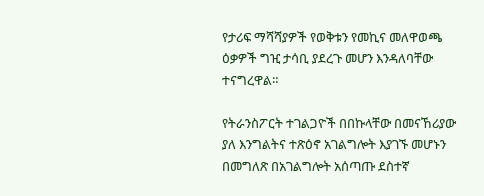የታሪፍ ማሻሻያዎች የወቅቱን የመኪና መለዋወጫ ዕቃዎች ግዢ ታሳቢ ያደረጉ መሆን እንዳለባቸው ተናግረዋል።

የትራንስፖርት ተገልጋዮች በበኩላቸው በመናኸሪያው ያለ እንግልትና ተጽዕኖ አገልግሎት እያገኙ መሆኑን በመግለጽ በአገልግሎት አሰጣጡ ደስተኛ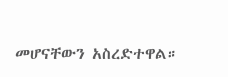መሆናቸውን አስረድተዋል።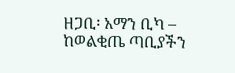ዘጋቢ፡ አማን ቢካ – ከወልቂጤ ጣቢያችን